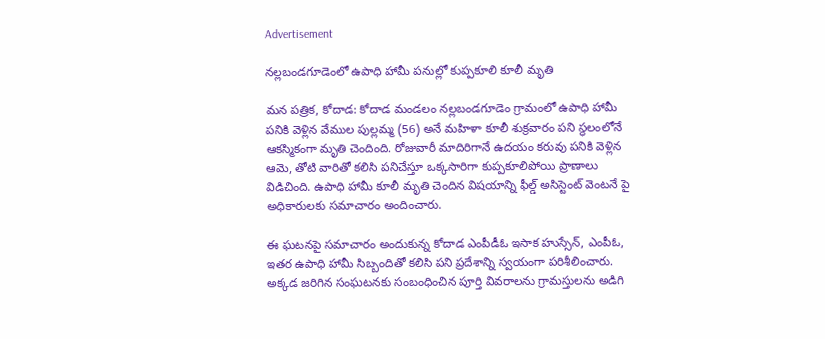Advertisement

నల్లబండగూడెంలో ఉపాధి హామీ పనుల్లో కుప్పకూలి కూలీ మృతి

మన పత్రిక, కోదాడ: కోదాడ మండలం నల్లబండగూడెం గ్రామంలో ఉపాధి హామీ పనికి వెళ్లిన వేముల పుల్లమ్మ (56) అనే మహిళా కూలీ శుక్రవారం పని స్థలంలోనే ఆకస్మికంగా మృతి చెందింది. రోజువారీ మాదిరిగానే ఉదయం కరువు పనికి వెళ్లిన ఆమె, తోటి వారితో కలిసి పనిచేస్తూ ఒక్కసారిగా కుప్పకూలిపోయి ప్రాణాలు విడిచింది. ఉపాధి హామీ కూలీ మృతి చెందిన విషయాన్ని ఫీల్డ్ అసిస్టెంట్ వెంటనే పై అధికారులకు సమాచారం అందించారు.

ఈ ఘటనపై సమాచారం అందుకున్న కోదాడ ఎంపీడీఓ ఇసాక హుస్సేన్, ఎంపీఓ, ఇతర ఉపాధి హామీ సిబ్బందితో కలిసి పని ప్రదేశాన్ని స్వయంగా పరిశీలించారు. అక్కడ జరిగిన సంఘటనకు సంబంధించిన పూర్తి వివరాలను గ్రామస్తులను అడిగి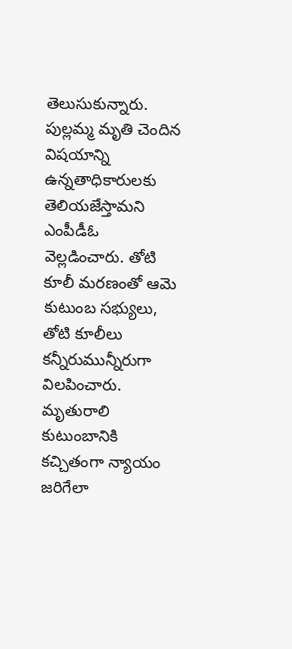తెలుసుకున్నారు. పుల్లమ్మ మృతి చెందిన విషయాన్ని ఉన్నతాధికారులకు తెలియజేస్తామని ఎంపీడీఓ వెల్లడించారు. తోటి కూలీ మరణంతో ఆమె కుటుంబ సభ్యులు, తోటి కూలీలు కన్నీరుమున్నీరుగా విలపించారు. మృతురాలి కుటుంబానికి కచ్చితంగా న్యాయం జరిగేలా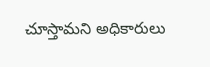చూస్తామని అధికారులు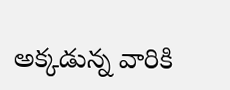అక్కడున్న వారికి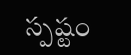స్పష్టం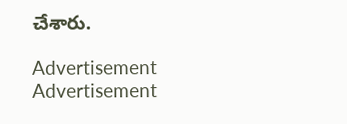చేశారు.

Advertisement
Advertisement